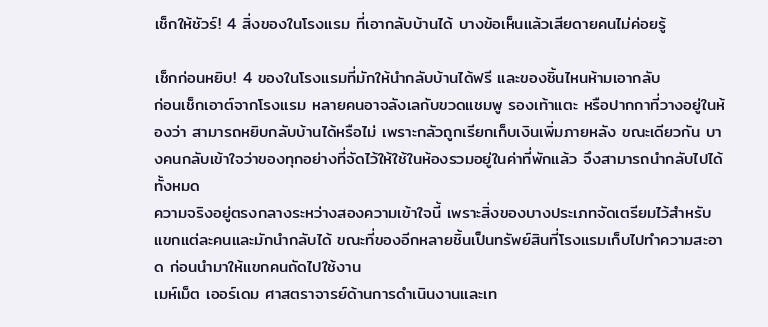เช็กให้ชัวร์! 4 สิ่งของในโรงแรม ที่เอากลับบ้านได้ บางข้อเห็นแล้วเสียดายคนไม่ค่อยรู้

เช็กก่อนหยิบ! 4 ของในโรงแรมที่มักให้นำกลับบ้านได้ฟรี และของชิ้นไหนห้ามเอากลับ
ก่อนเช็กเอาต์จากโรงแรม หลายคนอาจลังเลกับขวดแชมพู รองเท้าแตะ หรือปากกาที่วางอยู่ในห้องว่า สามารถหยิบกลับบ้านได้หรือไม่ เพราะกลัวถูกเรียกเก็บเงินเพิ่มภายหลัง ขณะเดียวกัน บางคนกลับเข้าใจว่าของทุกอย่างที่จัดไว้ให้ใช้ในห้องรวมอยู่ในค่าที่พักแล้ว จึงสามารถนำกลับไปได้ทั้งหมด
ความจริงอยู่ตรงกลางระหว่างสองความเข้าใจนี้ เพราะสิ่งของบางประเภทจัดเตรียมไว้สำหรับแขกแต่ละคนและมักนำกลับได้ ขณะที่ของอีกหลายชิ้นเป็นทรัพย์สินที่โรงแรมเก็บไปทำความสะอาด ก่อนนำมาให้แขกคนถัดไปใช้งาน
เมห์เม็ต เออร์เดม ศาสตราจารย์ด้านการดำเนินงานและเท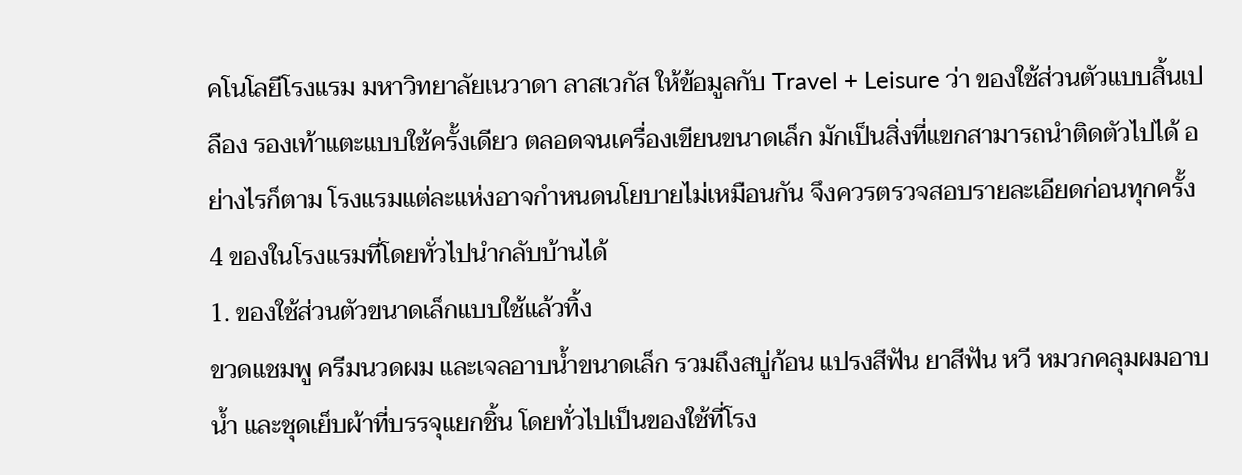คโนโลยีโรงแรม มหาวิทยาลัยเนวาดา ลาสเวกัส ให้ข้อมูลกับ Travel + Leisure ว่า ของใช้ส่วนตัวแบบสิ้นเปลือง รองเท้าแตะแบบใช้ครั้งเดียว ตลอดจนเครื่องเขียนขนาดเล็ก มักเป็นสิ่งที่แขกสามารถนำติดตัวไปได้ อย่างไรก็ตาม โรงแรมแต่ละแห่งอาจกำหนดนโยบายไม่เหมือนกัน จึงควรตรวจสอบรายละเอียดก่อนทุกครั้ง
4 ของในโรงแรมที่โดยทั่วไปนำกลับบ้านได้
1. ของใช้ส่วนตัวขนาดเล็กแบบใช้แล้วทิ้ง
ขวดแชมพู ครีมนวดผม และเจลอาบน้ำขนาดเล็ก รวมถึงสบู่ก้อน แปรงสีฟัน ยาสีฟัน หวี หมวกคลุมผมอาบน้ำ และชุดเย็บผ้าที่บรรจุแยกชิ้น โดยทั่วไปเป็นของใช้ที่โรง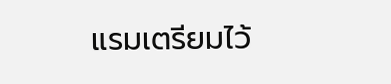แรมเตรียมไว้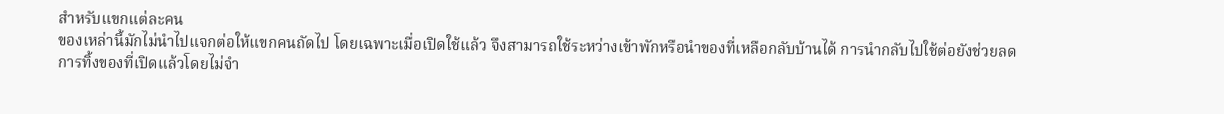สำหรับแขกแต่ละคน
ของเหล่านี้มักไม่นำไปแจกต่อให้แขกคนถัดไป โดยเฉพาะเมื่อเปิดใช้แล้ว จึงสามารถใช้ระหว่างเข้าพักหรือนำของที่เหลือกลับบ้านได้ การนำกลับไปใช้ต่อยังช่วยลดการทิ้งของที่เปิดแล้วโดยไม่จำ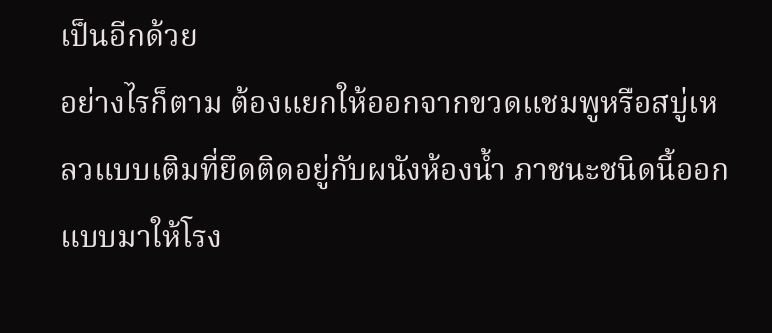เป็นอีกด้วย
อย่างไรก็ตาม ต้องแยกให้ออกจากขวดแชมพูหรือสบู่เหลวแบบเติมที่ยึดติดอยู่กับผนังห้องน้ำ ภาชนะชนิดนี้ออกแบบมาให้โรง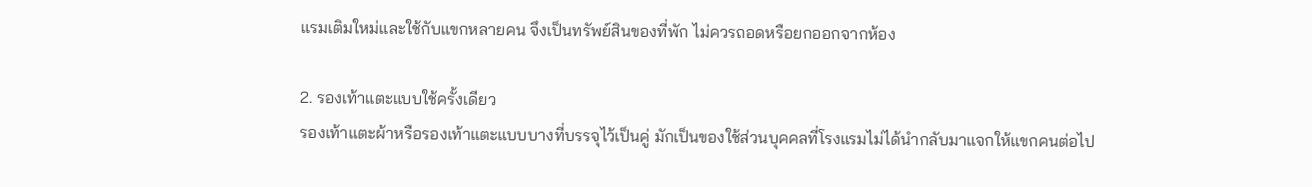แรมเติมใหม่และใช้กับแขกหลายคน จึงเป็นทรัพย์สินของที่พัก ไม่ควรถอดหรือยกออกจากห้อง

2. รองเท้าแตะแบบใช้ครั้งเดียว
รองเท้าแตะผ้าหรือรองเท้าแตะแบบบางที่บรรจุไว้เป็นคู่ มักเป็นของใช้ส่วนบุคคลที่โรงแรมไม่ได้นำกลับมาแจกให้แขกคนต่อไป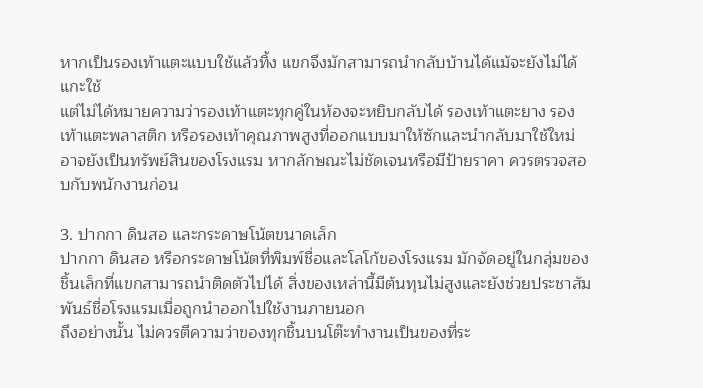หากเป็นรองเท้าแตะแบบใช้แล้วทิ้ง แขกจึงมักสามารถนำกลับบ้านได้แม้จะยังไม่ได้แกะใช้
แต่ไม่ได้หมายความว่ารองเท้าแตะทุกคู่ในห้องจะหยิบกลับได้ รองเท้าแตะยาง รองเท้าแตะพลาสติก หรือรองเท้าคุณภาพสูงที่ออกแบบมาให้ซักและนำกลับมาใช้ใหม่ อาจยังเป็นทรัพย์สินของโรงแรม หากลักษณะไม่ชัดเจนหรือมีป้ายราคา ควรตรวจสอบกับพนักงานก่อน

3. ปากกา ดินสอ และกระดาษโน้ตขนาดเล็ก
ปากกา ดินสอ หรือกระดาษโน้ตที่พิมพ์ชื่อและโลโก้ของโรงแรม มักจัดอยู่ในกลุ่มของชิ้นเล็กที่แขกสามารถนำติดตัวไปได้ สิ่งของเหล่านี้มีต้นทุนไม่สูงและยังช่วยประชาสัมพันธ์ชื่อโรงแรมเมื่อถูกนำออกไปใช้งานภายนอก
ถึงอย่างนั้น ไม่ควรตีความว่าของทุกชิ้นบนโต๊ะทำงานเป็นของที่ระ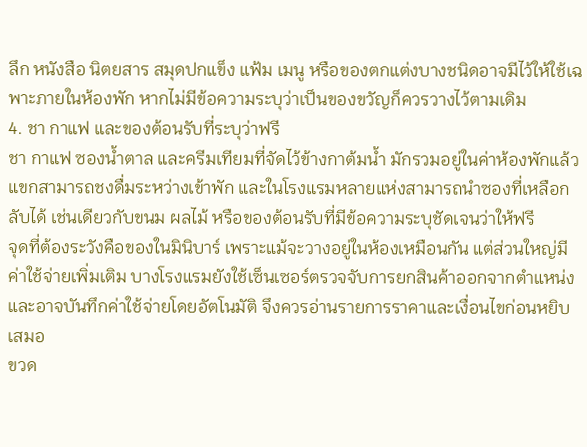ลึก หนังสือ นิตยสาร สมุดปกแข็ง แฟ้ม เมนู หรือของตกแต่งบางชนิดอาจมีไว้ให้ใช้เฉพาะภายในห้องพัก หากไม่มีข้อความระบุว่าเป็นของขวัญก็ควรวางไว้ตามเดิม
4. ชา กาแฟ และของต้อนรับที่ระบุว่าฟรี
ชา กาแฟ ซองน้ำตาล และครีมเทียมที่จัดไว้ข้างกาต้มน้ำ มักรวมอยู่ในค่าห้องพักแล้ว แขกสามารถชงดื่มระหว่างเข้าพัก และในโรงแรมหลายแห่งสามารถนำซองที่เหลือกลับได้ เช่นเดียวกับขนม ผลไม้ หรือของต้อนรับที่มีข้อความระบุชัดเจนว่าให้ฟรี
จุดที่ต้องระวังคือของในมินิบาร์ เพราะแม้จะวางอยู่ในห้องเหมือนกัน แต่ส่วนใหญ่มีค่าใช้จ่ายเพิ่มเติม บางโรงแรมยังใช้เซ็นเซอร์ตรวจจับการยกสินค้าออกจากตำแหน่ง และอาจบันทึกค่าใช้จ่ายโดยอัตโนมัติ จึงควรอ่านรายการราคาและเงื่อนไขก่อนหยิบเสมอ
ขวด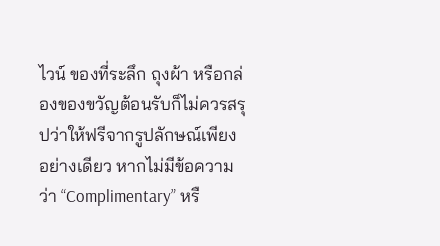ไวน์ ของที่ระลึก ถุงผ้า หรือกล่องของขวัญต้อนรับก็ไม่ควรสรุปว่าให้ฟรีจากรูปลักษณ์เพียงอย่างเดียว หากไม่มีข้อความว่า “Complimentary” หรื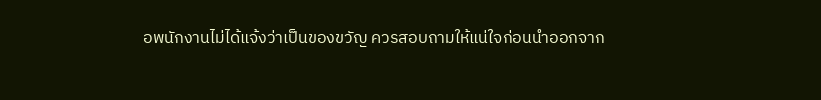อพนักงานไม่ได้แจ้งว่าเป็นของขวัญ ควรสอบถามให้แน่ใจก่อนนำออกจาก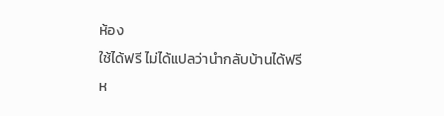ห้อง
ใช้ได้ฟรี ไม่ได้แปลว่านำกลับบ้านได้ฟรี
ห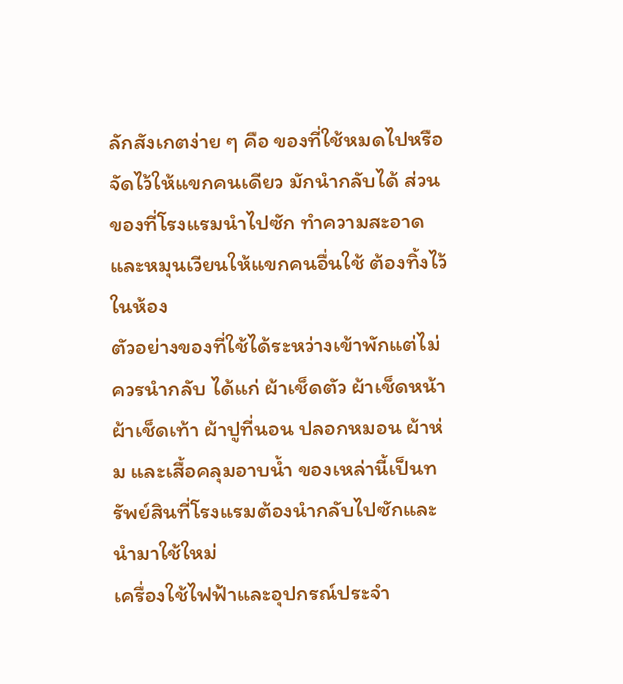ลักสังเกตง่าย ๆ คือ ของที่ใช้หมดไปหรือจัดไว้ให้แขกคนเดียว มักนำกลับได้ ส่วนของที่โรงแรมนำไปซัก ทำความสะอาด และหมุนเวียนให้แขกคนอื่นใช้ ต้องทิ้งไว้ในห้อง
ตัวอย่างของที่ใช้ได้ระหว่างเข้าพักแต่ไม่ควรนำกลับ ได้แก่ ผ้าเช็ดตัว ผ้าเช็ดหน้า ผ้าเช็ดเท้า ผ้าปูที่นอน ปลอกหมอน ผ้าห่ม และเสื้อคลุมอาบน้ำ ของเหล่านี้เป็นทรัพย์สินที่โรงแรมต้องนำกลับไปซักและนำมาใช้ใหม่
เครื่องใช้ไฟฟ้าและอุปกรณ์ประจำ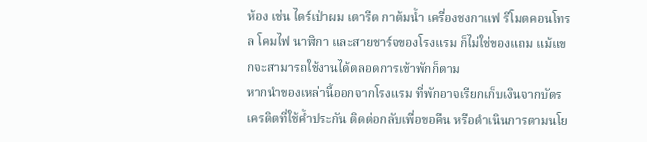ห้อง เช่น ไดร์เป่าผม เตารีด กาต้มน้ำ เครื่องชงกาแฟ รีโมตคอนโทรล โคมไฟ นาฬิกา และสายชาร์จของโรงแรม ก็ไม่ใช่ของแถม แม้แขกจะสามารถใช้งานได้ตลอดการเข้าพักก็ตาม
หากนำของเหล่านี้ออกจากโรงแรม ที่พักอาจเรียกเก็บเงินจากบัตรเครดิตที่ใช้ค้ำประกัน ติดต่อกลับเพื่อขอคืน หรือดำเนินการตามนโย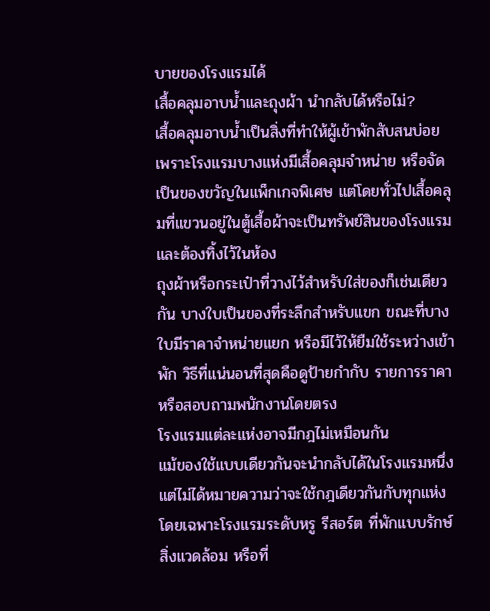บายของโรงแรมได้
เสื้อคลุมอาบน้ำและถุงผ้า นำกลับได้หรือไม่?
เสื้อคลุมอาบน้ำเป็นสิ่งที่ทำให้ผู้เข้าพักสับสนบ่อย เพราะโรงแรมบางแห่งมีเสื้อคลุมจำหน่าย หรือจัดเป็นของขวัญในแพ็กเกจพิเศษ แต่โดยทั่วไปเสื้อคลุมที่แขวนอยู่ในตู้เสื้อผ้าจะเป็นทรัพย์สินของโรงแรมและต้องทิ้งไว้ในห้อง
ถุงผ้าหรือกระเป๋าที่วางไว้สำหรับใส่ของก็เช่นเดียวกัน บางใบเป็นของที่ระลึกสำหรับแขก ขณะที่บางใบมีราคาจำหน่ายแยก หรือมีไว้ให้ยืมใช้ระหว่างเข้าพัก วิธีที่แน่นอนที่สุดคือดูป้ายกำกับ รายการราคา หรือสอบถามพนักงานโดยตรง
โรงแรมแต่ละแห่งอาจมีกฎไม่เหมือนกัน
แม้ของใช้แบบเดียวกันจะนำกลับได้ในโรงแรมหนึ่ง แต่ไม่ได้หมายความว่าจะใช้กฎเดียวกันกับทุกแห่ง โดยเฉพาะโรงแรมระดับหรู รีสอร์ต ที่พักแบบรักษ์สิ่งแวดล้อม หรือที่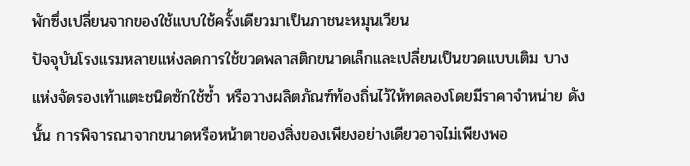พักซึ่งเปลี่ยนจากของใช้แบบใช้ครั้งเดียวมาเป็นภาชนะหมุนเวียน
ปัจจุบันโรงแรมหลายแห่งลดการใช้ขวดพลาสติกขนาดเล็กและเปลี่ยนเป็นขวดแบบเติม บางแห่งจัดรองเท้าแตะชนิดซักใช้ซ้ำ หรือวางผลิตภัณฑ์ท้องถิ่นไว้ให้ทดลองโดยมีราคาจำหน่าย ดังนั้น การพิจารณาจากขนาดหรือหน้าตาของสิ่งของเพียงอย่างเดียวอาจไม่เพียงพอ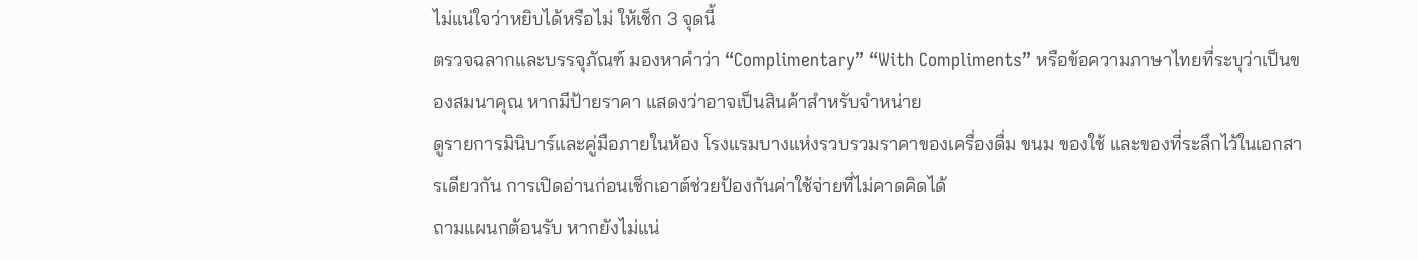ไม่แน่ใจว่าหยิบได้หรือไม่ ให้เช็ก 3 จุดนี้
ตรวจฉลากและบรรจุภัณฑ์ มองหาคำว่า “Complimentary” “With Compliments” หรือข้อความภาษาไทยที่ระบุว่าเป็นของสมนาคุณ หากมีป้ายราคา แสดงว่าอาจเป็นสินค้าสำหรับจำหน่าย
ดูรายการมินิบาร์และคู่มือภายในห้อง โรงแรมบางแห่งรวบรวมราคาของเครื่องดื่ม ขนม ของใช้ และของที่ระลึกไว้ในเอกสารเดียวกัน การเปิดอ่านก่อนเช็กเอาต์ช่วยป้องกันค่าใช้จ่ายที่ไม่คาดคิดได้
ถามแผนกต้อนรับ หากยังไม่แน่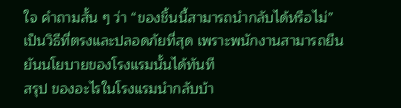ใจ คำถามสั้น ๆ ว่า “ของชิ้นนี้สามารถนำกลับได้หรือไม่” เป็นวิธีที่ตรงและปลอดภัยที่สุด เพราะพนักงานสามารถยืนยันนโยบายของโรงแรมนั้นได้ทันที
สรุป ของอะไรในโรงแรมนำกลับบ้า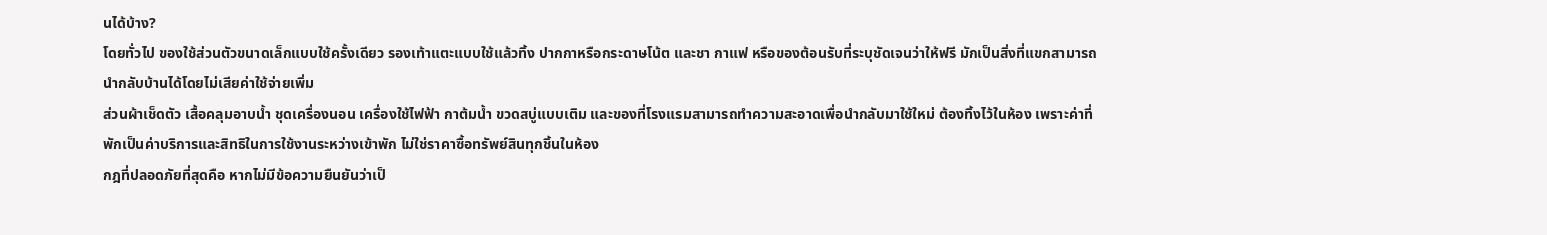นได้บ้าง?
โดยทั่วไป ของใช้ส่วนตัวขนาดเล็กแบบใช้ครั้งเดียว รองเท้าแตะแบบใช้แล้วทิ้ง ปากกาหรือกระดาษโน้ต และชา กาแฟ หรือของต้อนรับที่ระบุชัดเจนว่าให้ฟรี มักเป็นสิ่งที่แขกสามารถนำกลับบ้านได้โดยไม่เสียค่าใช้จ่ายเพิ่ม
ส่วนผ้าเช็ดตัว เสื้อคลุมอาบน้ำ ชุดเครื่องนอน เครื่องใช้ไฟฟ้า กาต้มน้ำ ขวดสบู่แบบเติม และของที่โรงแรมสามารถทำความสะอาดเพื่อนำกลับมาใช้ใหม่ ต้องทิ้งไว้ในห้อง เพราะค่าที่พักเป็นค่าบริการและสิทธิในการใช้งานระหว่างเข้าพัก ไม่ใช่ราคาซื้อทรัพย์สินทุกชิ้นในห้อง
กฎที่ปลอดภัยที่สุดคือ หากไม่มีข้อความยืนยันว่าเป็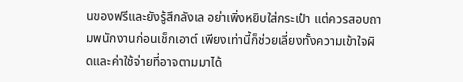นของฟรีและยังรู้สึกลังเล อย่าเพิ่งหยิบใส่กระเป๋า แต่ควรสอบถามพนักงานก่อนเช็กเอาต์ เพียงเท่านี้ก็ช่วยเลี่ยงทั้งความเข้าใจผิดและค่าใช้จ่ายที่อาจตามมาได้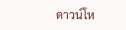ดาวน์โห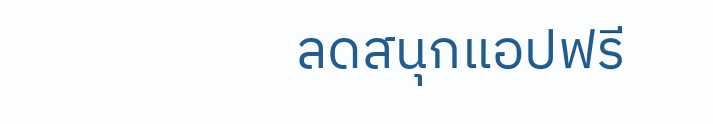ลดสนุกแอปฟรี